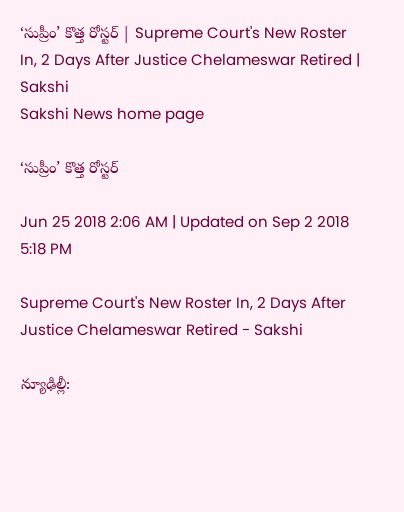‘సుప్రీం’ కొత్త రోస్టర్‌ | Supreme Court's New Roster In, 2 Days After Justice Chelameswar Retired | Sakshi
Sakshi News home page

‘సుప్రీం’ కొత్త రోస్టర్‌

Jun 25 2018 2:06 AM | Updated on Sep 2 2018 5:18 PM

Supreme Court's New Roster In, 2 Days After Justice Chelameswar Retired - Sakshi

న్యూఢిల్లీ: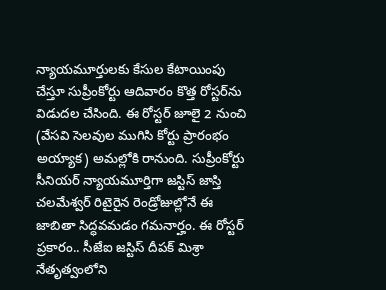న్యాయమూర్తులకు కేసుల కేటాయింపు చేస్తూ సుప్రీంకోర్టు ఆదివారం కొత్త రోస్టర్‌ను విడుదల చేసింది. ఈ రోస్టర్‌ జూలై 2 నుంచి (వేసవి సెలవుల ముగిసి కోర్టు ప్రారంభం అయ్యాక) అమల్లోకి రానుంది. సుప్రీంకోర్టు సీనియర్‌ న్యాయమూర్తిగా జస్టిస్‌ జాస్తి చలమేశ్వర్‌ రిటైరైన రెండ్రోజుల్లోనే ఈ జాబితా సిద్ధవమడం గమనార్హం. ఈ రోస్టర్‌ ప్రకారం.. సీజేఐ జస్టిస్‌ దీపక్‌ మిశ్రా నేతృత్వంలోని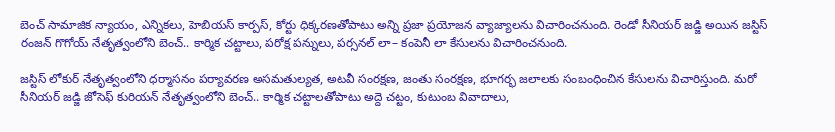బెంచ్‌ సామాజిక న్యాయం, ఎన్నికలు, హెబియస్‌ కార్పస్, కోర్టు ధిక్కరణతోపాటు అన్ని ప్రజా ప్రయోజన వ్యాజ్యాలను విచారించనుంది. రెండో సీనియర్‌ జడ్జి అయిన జస్టిస్‌ రంజన్‌ గొగోయ్‌ నేతృత్వంలోని బెంచ్‌.. కార్మిక చట్టాలు, పరోక్ష పన్నులు, పర్సనల్‌ లా– కంపెనీ లా కేసులను విచారించనుంది.

జస్టిస్‌ లోకుర్‌ నేతృత్వంలోని ధర్మాసనం పర్యావరణ అసమతుల్యత, అటవీ సంరక్షణ, జంతు సంరక్షణ, భూగర్భ జలాలకు సంబంధించిన కేసులను విచారిస్తుంది. మరో సీనియర్‌ జడ్జి జోసెఫ్‌ కురియన్‌ నేతృత్వంలోని బెంచ్‌.. కార్మిక చట్టాలతోపాటు అద్దె చట్టం, కుటుంబ వివాదాలు,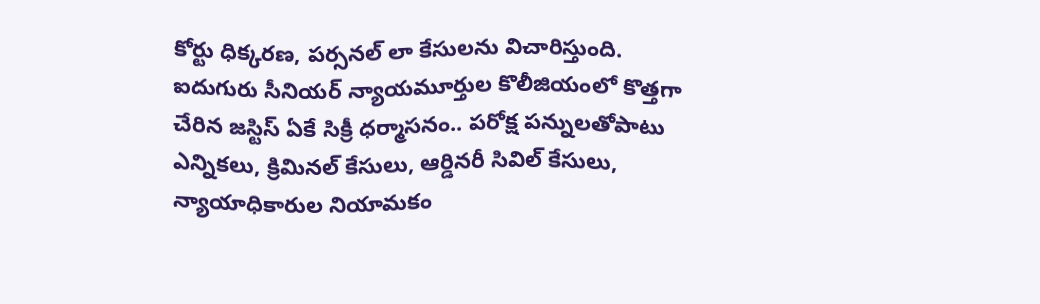కోర్టు ధిక్కరణ, పర్సనల్‌ లా కేసులను విచారిస్తుంది. ఐదుగురు సీనియర్‌ న్యాయమూర్తుల కొలీజియంలో కొత్తగా చేరిన జస్టిస్‌ ఏకే సిక్రీ ధర్మాసనం.. పరోక్ష పన్నులతోపాటు ఎన్నికలు, క్రిమినల్‌ కేసులు, ఆర్డినరీ సివిల్‌ కేసులు, న్యాయాధికారుల నియామకం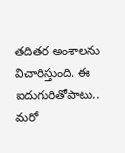తదితర అంశాలను విచారిస్తుంది. ఈ ఐదుగురితోపాటు.. మరో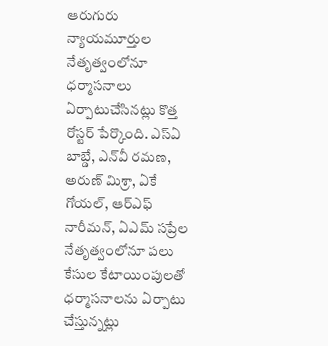ఆరుగురు న్యాయమూర్తుల నేతృత్వంలోనూ ధర్మాసనాలు ఏర్పాటుచేసినట్లు కొత్త రోస్టర్‌ పేర్కొంది. ఎస్‌ఏ బాబ్డే, ఎన్‌వీ రమణ, అరుణ్‌ మిశ్రా, ఏకే గోయల్, ఆర్‌ఎఫ్‌ నారీమన్, ఏఎమ్‌ సప్రేల నేతృత్వంలోనూ పలు కేసుల కేటాయింపులతో ధర్మాసనాలను ఏర్పాటు చేస్తున్నట్లు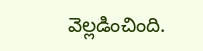వెల్లడించింది.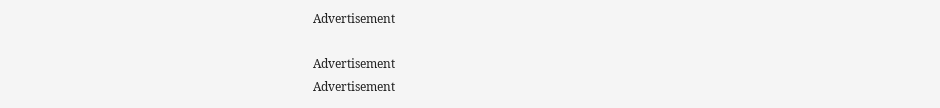Advertisement

Advertisement
Advertisement